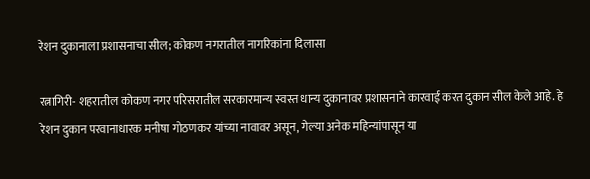रेशन दुकानाला प्रशासनाचा सील; कोकण नगरातील नागरिकांना दिलासा

रत्नागिरी- शहरातील कोकण नगर परिसरातील सरकारमान्य स्वस्त धान्य दुकानावर प्रशासनाने कारवाई करत दुकान सील केले आहे. हे रेशन दुकान परवानाधारक मनीषा गोठणकर यांच्या नावावर असून, गेल्या अनेक महिन्यांपासून या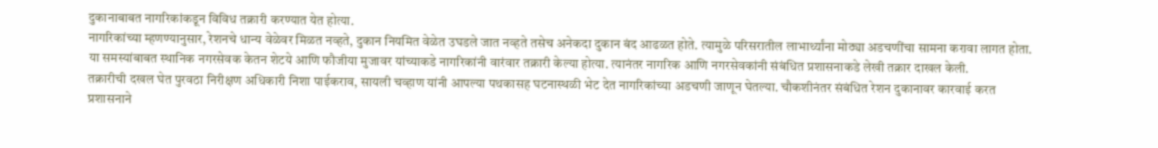दुकानाबाबत नागरिकांकडून विविध तक्रारी करण्यात येत होत्या.
नागरिकांच्या म्हणण्यानुसार, रेशनचे धान्य वेळेवर मिळत नव्हते, दुकान नियमित वेळेत उघडले जात नव्हते तसेच अनेकदा दुकान बंद आढळत होते. त्यामुळे परिसरातील लाभार्थ्यांना मोठ्या अडचणींचा सामना करावा लागत होता.
या समस्यांबाबत स्थानिक नगरसेवक केतन शेटये आणि फौजीया मुजावर यांच्याकडे नागरिकांनी वारंवार तक्रारी केल्या होत्या. त्यानंतर नागरिक आणि नगरसेवकांनी संबंधित प्रशासनाकडे लेखी तक्रार दाखल केली.
तक्रारीची दखल घेत पुरवठा निरीक्षण अधिकारी निशा पाईकराव, सायली चव्हाण यांनी आपल्या पथकासह घटनास्थळी भेट देत नागरिकांच्या अडचणी जाणून घेतल्या. चौकशीनंतर संबंधित रेशन दुकानावर कारवाई करत प्रशासनाने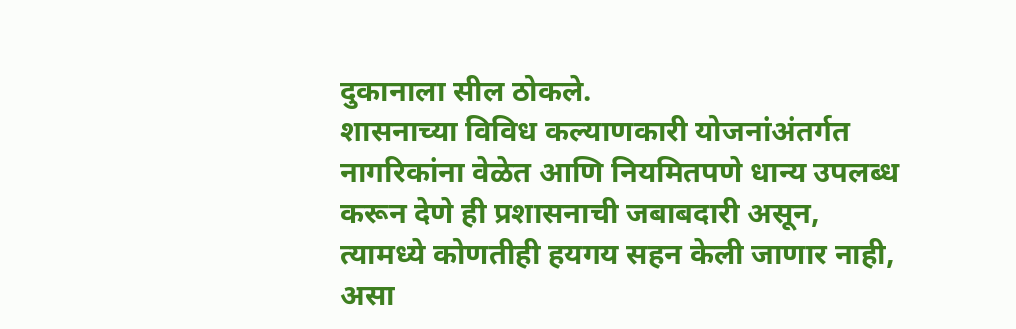दुकानाला सील ठोकले.
शासनाच्या विविध कल्याणकारी योजनांअंतर्गत नागरिकांना वेळेत आणि नियमितपणे धान्य उपलब्ध करून देणे ही प्रशासनाची जबाबदारी असून, त्यामध्ये कोणतीही हयगय सहन केली जाणार नाही, असा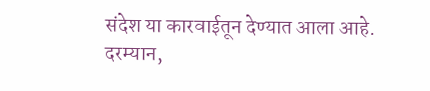संदेश या कारवाईतून देण्यात आला आहे.
दरम्यान,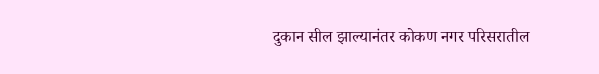दुकान सील झाल्यानंतर कोकण नगर परिसरातील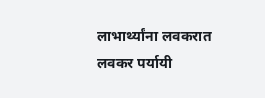लाभार्थ्यांना लवकरात लवकर पर्यायी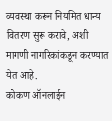व्यवस्था करून नियमित धान्य वितरण सुरू करावे, अशी मागणी नागरिकांकडून करण्यात येत आहे.
कोकण ऑनलाईन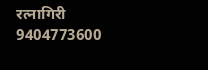रत्नागिरी
9404773600